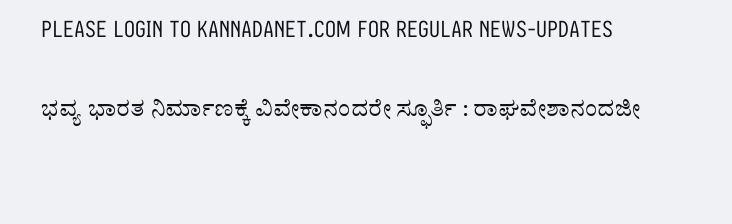PLEASE LOGIN TO KANNADANET.COM FOR REGULAR NEWS-UPDATES

ಭವ್ಯ ಭಾರತ ನಿರ್ಮಾಣಕ್ಕೆ ವಿವೇಕಾನಂದರೇ ಸ್ಫೂರ್ತಿ : ರಾಘವೇಶಾನಂದಜೀ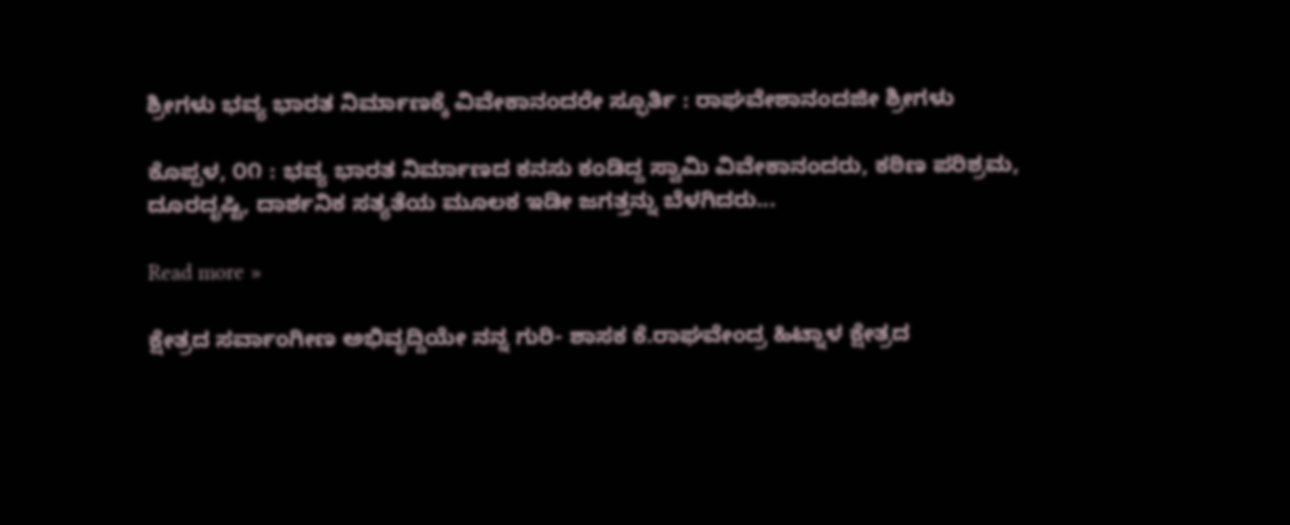ಶ್ರೀಗಳು ಭವ್ಯ ಭಾರತ ನಿರ್ಮಾಣಕ್ಕೆ ವಿವೇಕಾನಂದರೇ ಸ್ಫೂರ್ತಿ : ರಾಘವೇಶಾನಂದಜೀ ಶ್ರೀಗಳು

ಕೊಪ್ಪಳ, ೦೧ : ಭವ್ಯ ಭಾರತ ನಿರ್ಮಾಣದ ಕನಸು ಕಂಡಿದ್ದ ಸ್ವಾಮಿ ವಿವೇಕಾನಂದರು, ಕಠಿಣ ಪರಿಶ್ರಮ, ದೂರದೃಷ್ಟಿ, ದಾರ್ಶನಿಕ ಸತ್ಯತೆಯ ಮೂಲಕ ಇಡೀ ಜಗತ್ತನ್ನು ಬೆಳಗಿದರು...

Read more »

ಕ್ಷೇತ್ರದ ಸರ್ವಾಂಗೀಣ ಅಭಿವೃದ್ದಿಯೇ ನನ್ನ ಗುರಿ- ಶಾಸಕ ಕೆ.ರಾಘವೇಂದ್ರ ಹಿಟ್ನಾಳ ಕ್ಷೇತ್ರದ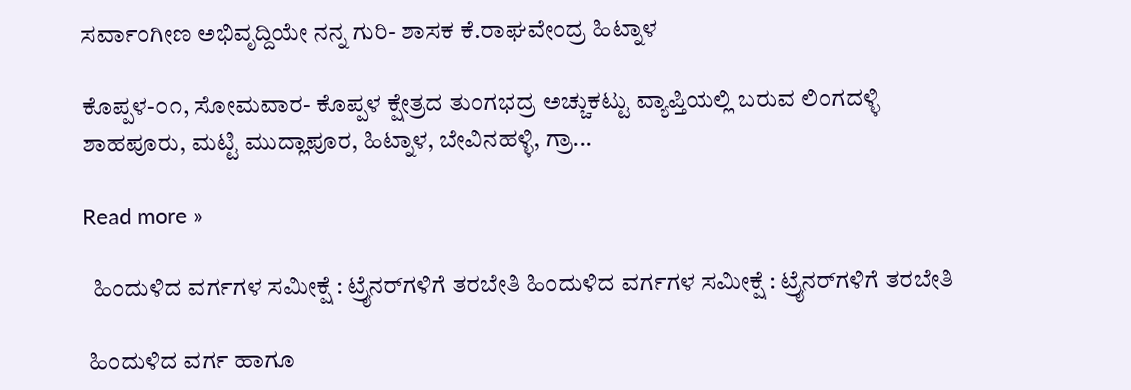ಸರ್ವಾಂಗೀಣ ಅಭಿವೃದ್ದಿಯೇ ನನ್ನ ಗುರಿ- ಶಾಸಕ ಕೆ.ರಾಘವೇಂದ್ರ ಹಿಟ್ನಾಳ

ಕೊಪ್ಪಳ-೦೧, ಸೋಮವಾರ- ಕೊಪ್ಪಳ ಕ್ಷೇತ್ರದ ತುಂಗಭದ್ರ ಅಚ್ಚುಕಟ್ಟು ವ್ಯಾಪ್ತಿಯಲ್ಲಿ ಬರುವ ಲಿಂಗದಳ್ಳಿ ಶಾಹಪೂರು, ಮಟ್ಟಿ ಮುದ್ಲಾಪೂರ, ಹಿಟ್ನಾಳ, ಬೇವಿನಹಳ್ಳಿ, ಗ್ರಾ...

Read more »

  ಹಿಂದುಳಿದ ವರ್ಗಗಳ ಸಮೀಕ್ಷೆ : ಟ್ರೈನರ್‌ಗಳಿಗೆ ತರಬೇತಿ ಹಿಂದುಳಿದ ವರ್ಗಗಳ ಸಮೀಕ್ಷೆ : ಟ್ರೈನರ್‌ಗಳಿಗೆ ತರಬೇತಿ

 ಹಿಂದುಳಿದ ವರ್ಗ ಹಾಗೂ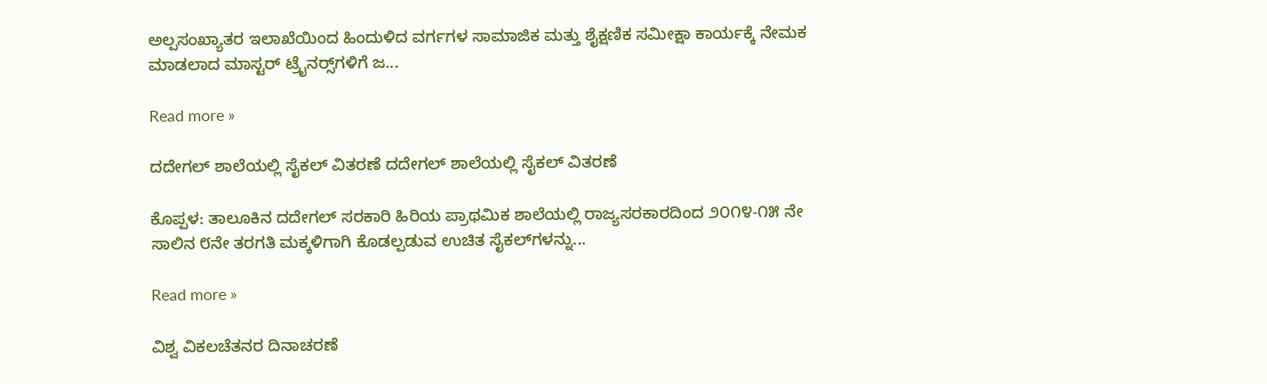ಅಲ್ಪಸಂಖ್ಯಾತರ ಇಲಾಖೆಯಿಂದ ಹಿಂದುಳಿದ ವರ್ಗಗಳ ಸಾಮಾಜಿಕ ಮತ್ತು ಶೈಕ್ಷಣಿಕ ಸಮೀಕ್ಷಾ ಕಾರ್ಯಕ್ಕೆ ನೇಮಕ ಮಾಡಲಾದ ಮಾಸ್ಟರ್ ಟ್ರೈನರ‍್ಸ್‌ಗಳಿಗೆ ಜ...

Read more »

ದದೇಗಲ್ ಶಾಲೆಯಲ್ಲಿ ಸೈಕಲ್ ವಿತರಣೆ ದದೇಗಲ್ ಶಾಲೆಯಲ್ಲಿ ಸೈಕಲ್ ವಿತರಣೆ

ಕೊಪ್ಪಳ: ತಾಲೂಕಿನ ದದೇಗಲ್ ಸರಕಾರಿ ಹಿರಿಯ ಪ್ರಾಥಮಿಕ ಶಾಲೆಯಲ್ಲಿ ರಾಜ್ಯಸರಕಾರದಿಂದ ೨೦೧೪-೧೫ ನೇ ಸಾಲಿನ ೮ನೇ ತರಗತಿ ಮಕ್ಕಳಿಗಾಗಿ ಕೊಡಲ್ಪಡುವ ಉಚಿತ ಸೈಕಲ್‌ಗಳನ್ನು...

Read more »

ವಿಶ್ವ ವಿಕಲಚೆತನರ ದಿನಾಚರಣೆ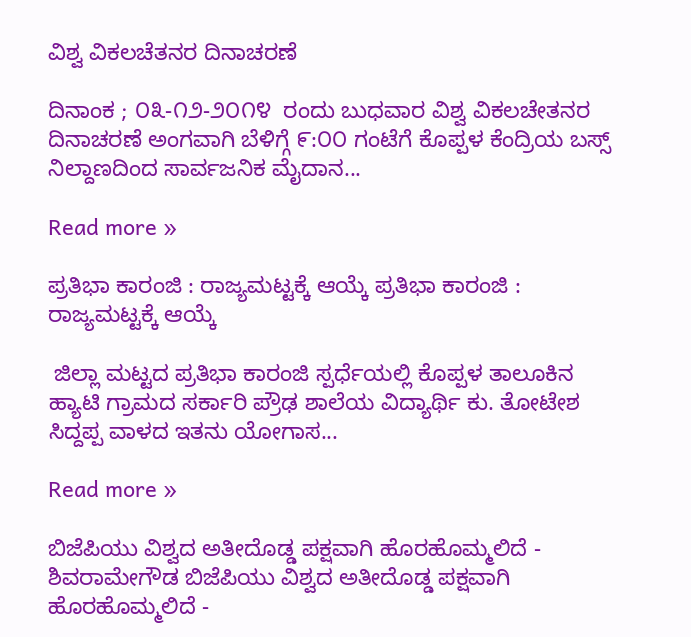ವಿಶ್ವ ವಿಕಲಚೆತನರ ದಿನಾಚರಣೆ

ದಿನಾಂಕ ; ೦೩-೧೨-೨೦೧೪  ರಂದು ಬುಧವಾರ ವಿಶ್ವ ವಿಕಲಚೇತನರ ದಿನಾಚರಣೆ ಅಂಗವಾಗಿ ಬೆಳಿಗ್ಗೆ ೯:೦೦ ಗಂಟೆಗೆ ಕೊಪ್ಪಳ ಕೆಂದ್ರಿಯ ಬಸ್ಸ್ ನಿಲ್ದಾಣದಿಂದ ಸಾರ್ವಜನಿಕ ಮೈದಾನ...

Read more »

ಪ್ರತಿಭಾ ಕಾರಂಜಿ : ರಾಜ್ಯಮಟ್ಟಕ್ಕೆ ಆಯ್ಕೆ ಪ್ರತಿಭಾ ಕಾರಂಜಿ : ರಾಜ್ಯಮಟ್ಟಕ್ಕೆ ಆಯ್ಕೆ

 ಜಿಲ್ಲಾ ಮಟ್ಟದ ಪ್ರತಿಭಾ ಕಾರಂಜಿ ಸ್ಪರ್ಧೆಯಲ್ಲಿ ಕೊಪ್ಪಳ ತಾಲೂಕಿನ ಹ್ಯಾಟಿ ಗ್ರಾಮದ ಸರ್ಕಾರಿ ಪ್ರೌಢ ಶಾಲೆಯ ವಿದ್ಯಾರ್ಥಿ ಕು. ತೋಟೇಶ ಸಿದ್ದಪ್ಪ ವಾಳದ ಇತನು ಯೋಗಾಸ...

Read more »

ಬಿಜೆಪಿಯು ವಿಶ್ವದ ಅತೀದೊಡ್ಡ ಪಕ್ಷವಾಗಿ ಹೊರಹೊಮ್ಮಲಿದೆ - ಶಿವರಾಮೇಗೌಡ ಬಿಜೆಪಿಯು ವಿಶ್ವದ ಅತೀದೊಡ್ಡ ಪಕ್ಷವಾಗಿ ಹೊರಹೊಮ್ಮಲಿದೆ -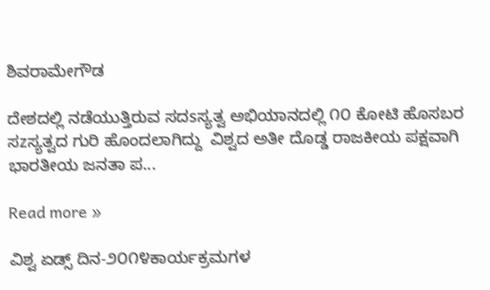ಶಿವರಾಮೇಗೌಡ

ದೇಶದಲ್ಲಿ ನಡೆಯುತ್ತಿರುವ ಸದsಸ್ಯತ್ವ ಅಭಿಯಾನದಲ್ಲಿ ೧೦ ಕೋಟಿ ಹೊಸಬರ ಸzಸ್ಯತ್ವದ ಗುರಿ ಹೊಂದಲಾಗಿದ್ದು  ವಿಶ್ವದ ಅತೀ ದೊಡ್ಡ ರಾಜಕೀಯ ಪಕ್ಷವಾಗಿ ಭಾರತೀಯ ಜನತಾ ಪ...

Read more »

ವಿಶ್ವ ಏಡ್ಸ್ ದಿನ-೨೦೧೪ಕಾರ್ಯಕ್ರಮಗಳ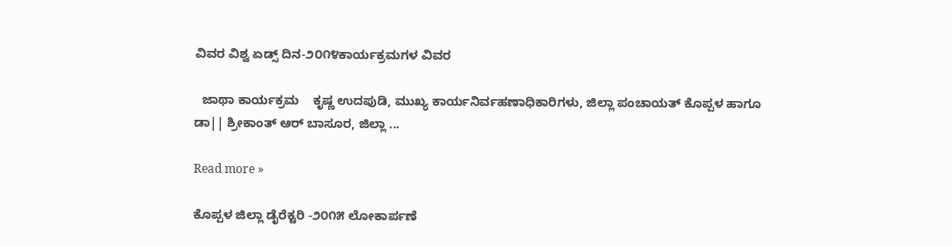ವಿವರ ವಿಶ್ವ ಏಡ್ಸ್ ದಿನ-೨೦೧೪ಕಾರ್ಯಕ್ರಮಗಳ ವಿವರ

  ಜಾಥಾ ಕಾರ್ಯಕ್ರಮ    ಕೃಷ್ಣ ಉದಪುಡಿ, ಮುಖ್ಯ ಕಾರ್ಯನಿರ್ವಹಣಾಧಿಕಾರಿಗಳು, ಜಿಲ್ಲಾ ಪಂಚಾಯತ್ ಕೊಪ್ಪಳ ಹಾಗೂ ಡಾ|| ಶ್ರೀಕಾಂತ್ ಆರ್ ಬಾಸೂರ, ಜಿಲ್ಲಾ ...

Read more »

ಕೊಪ್ಪಳ ಜಿಲ್ಲಾ ಡೈರೆಕ್ಟರಿ -೨೦೧೫ ಲೋಕಾರ್ಪಣೆ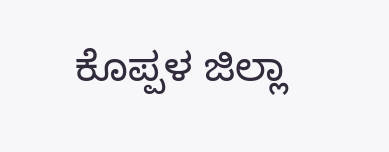ಕೊಪ್ಪಳ ಜಿಲ್ಲಾ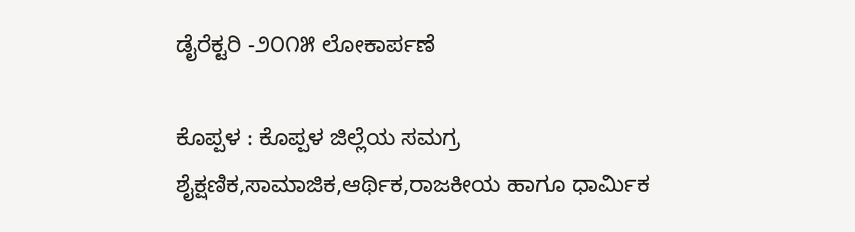ಡೈರೆಕ್ಟರಿ -೨೦೧೫ ಲೋಕಾರ್ಪಣೆ

ಕೊಪ್ಪಳ : ಕೊಪ್ಪಳ ಜಿಲ್ಲೆಯ ಸಮಗ್ರ ಶೈಕ್ಷಣಿಕ,ಸಾಮಾಜಿಕ,ಆರ್ಥಿಕ,ರಾಜಕೀಯ ಹಾಗೂ ಧಾರ್ಮಿಕ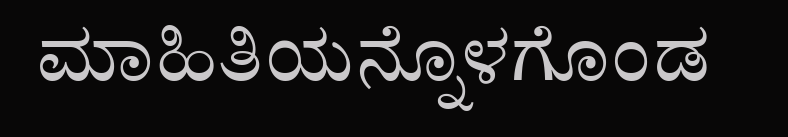ಮಾಹಿತಿಯನ್ನೊಳಗೊಂಡ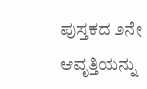ಪುಸ್ತಕದ ೨ನೇ ಆವೃತ್ತಿಯನ್ನು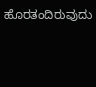ಹೊರತಂದಿರುವುದು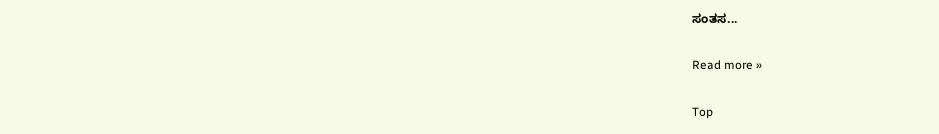ಸಂತಸ...

Read more »

Top